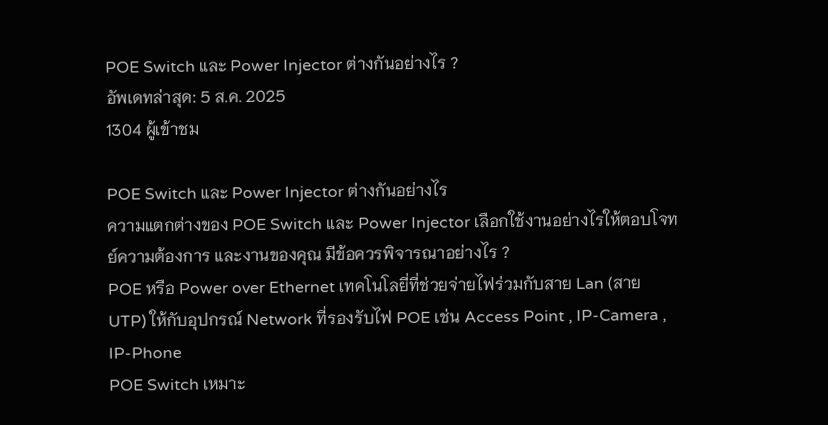POE Switch และ Power Injector ต่างกันอย่างไร ?
อัพเดทล่าสุด: 5 ส.ค. 2025
1304 ผู้เข้าชม

POE Switch และ Power Injector ต่างกันอย่างไร
ความแตกต่างของ POE Switch และ Power Injector เลือกใช้งานอย่างไรให้ตอบโจทย์ความต้องการ และงานของคุณ มีข้อควรพิจารณาอย่างไร ?
POE หรือ Power over Ethernet เทคโนโลยี่ที่ช่วยจ่ายไฟร่วมกับสาย Lan (สาย UTP) ให้กับอุปกรณ์ Network ที่รองรับไฟ POE เช่น Access Point , IP-Camera , IP-Phone
POE Switch เหมาะ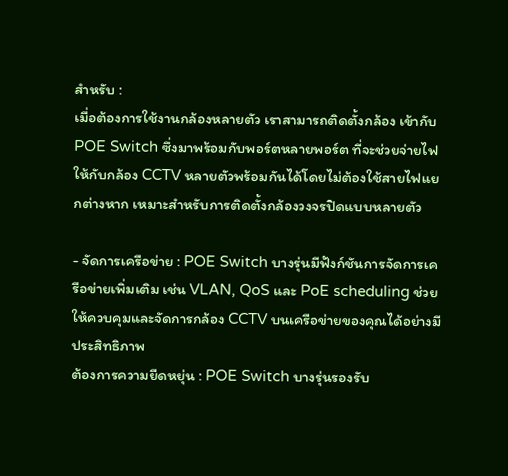สำหรับ :
เมื่อต้องการใช้งานกล้องหลายตัว เราสามารถติดตั้งกล้อง เข้ากับ POE Switch ซึ่งมาพร้อมกับพอร์ตหลายพอร์ต ที่จะช่วยจ่ายไฟให้กับกล้อง CCTV หลายตัวพร้อมกันได้โดยไม่ต้องใช้สายไฟแยกต่างหาก เหมาะสำหรับการติดตั้งกล้องวงจรปิดแบบหลายตัว

- จัดการเครือข่าย : POE Switch บางรุ่นมีฟังก์ชันการจัดการเครือข่ายเพิ่มเติม เช่น VLAN, QoS และ PoE scheduling ช่วยให้ควบคุมและจัดการกล้อง CCTV บนเครือข่ายของคุณได้อย่างมีประสิทธิภาพ
ต้องการความยืดหยุ่น : POE Switch บางรุ่นรองรับ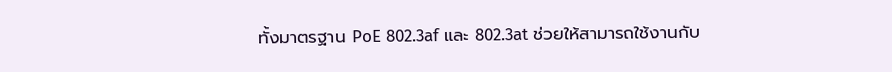ทั้งมาตรฐาน PoE 802.3af และ 802.3at ช่วยให้สามารถใช้งานกับ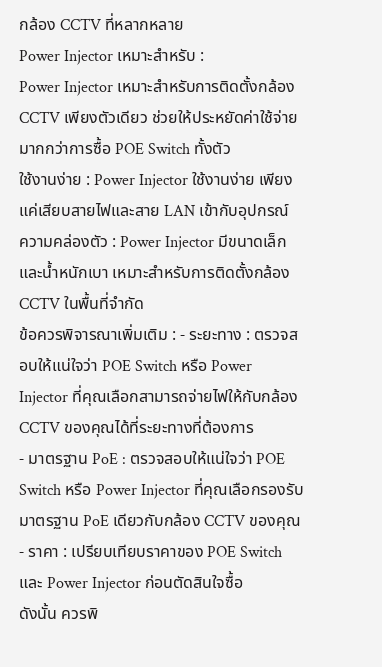กล้อง CCTV ที่หลากหลาย
Power Injector เหมาะสำหรับ :
Power Injector เหมาะสำหรับการติดตั้งกล้อง CCTV เพียงตัวเดียว ช่วยให้ประหยัดค่าใช้จ่ายมากกว่าการซื้อ POE Switch ทั้งตัว
ใช้งานง่าย : Power Injector ใช้งานง่าย เพียงแค่เสียบสายไฟและสาย LAN เข้ากับอุปกรณ์
ความคล่องตัว : Power Injector มีขนาดเล็กและน้ำหนักเบา เหมาะสำหรับการติดตั้งกล้อง CCTV ในพื้นที่จำกัด
ข้อควรพิจารณาเพิ่มเติม : - ระยะทาง : ตรวจสอบให้แน่ใจว่า POE Switch หรือ Power Injector ที่คุณเลือกสามารถจ่ายไฟให้กับกล้อง CCTV ของคุณได้ที่ระยะทางที่ต้องการ
- มาตรฐาน PoE : ตรวจสอบให้แน่ใจว่า POE Switch หรือ Power Injector ที่คุณเลือกรองรับมาตรฐาน PoE เดียวกับกล้อง CCTV ของคุณ
- ราคา : เปรียบเทียบราคาของ POE Switch และ Power Injector ก่อนตัดสินใจซื้อ
ดังนั้น ควรพิ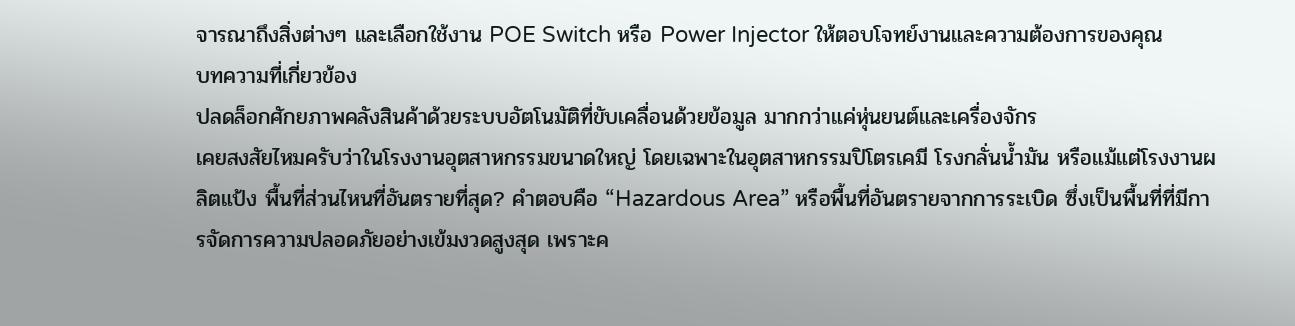จารณาถึงสิ่งต่างๆ และเลือกใช้งาน POE Switch หรือ Power Injector ให้ตอบโจทย์งานและความต้องการของคุณ
บทความที่เกี่ยวข้อง
ปลดล็อกศักยภาพคลังสินค้าด้วยระบบอัตโนมัติที่ขับเคลื่อนด้วยข้อมูล มากกว่าแค่หุ่นยนต์และเครื่องจักร
เคยสงสัยไหมครับว่าในโรงงานอุตสาหกรรมขนาดใหญ่ โดยเฉพาะในอุตสาหกรรมปิโตรเคมี โรงกลั่นน้ำมัน หรือแม้แต่โรงงานผลิตแป้ง พื้นที่ส่วนไหนที่อันตรายที่สุด? คำตอบคือ “Hazardous Area” หรือพื้นที่อันตรายจากการระเบิด ซึ่งเป็นพื้นที่ที่มีการจัดการความปลอดภัยอย่างเข้มงวดสูงสุด เพราะค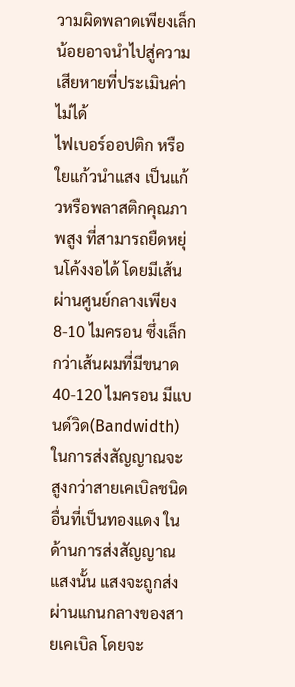วามผิดพลาดเพียงเล็กน้อยอาจนำไปสู่ความเสียหายที่ประเมินค่าไม่ได้
ไฟเบอร์ออปติก หรือ ใยแก้วนำแสง เป็นแก้วหรือพลาสติกคุณภาพสูง ที่สามารถยืดหยุ่นโค้งงอได้ โดยมีเส้นผ่านศูนย์กลางเพียง 8-10 ไมครอน ซึ่งเล็กกว่าเส้นผมที่มีขนาด 40-120 ไมครอน มีแบนด์วิด(Bandwidth) ในการส่งสัญญาณจะสูงกว่าสายเคเบิลชนิดอื่นที่เป็นทองแดง ในด้านการส่งสัญญาณแสงนั้น แสงจะถูกส่งผ่านแกนกลางของสายเคเบิล โดยจะ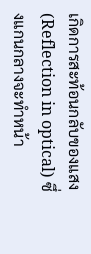เกิดการสะท้อนกลับของแสง(Reflection in optical) ซึ่งแกนกลางจะทำหน้า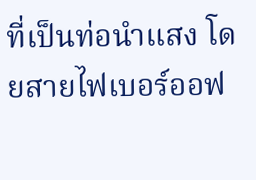ที่เป็นท่อนำแสง โดยสายไฟเบอร์ออฟ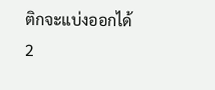ติกจะแบ่งออกได้ 2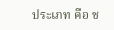ประเภท คือ ช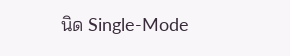นิด Single-Mode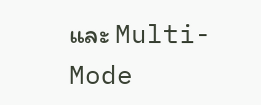และ Multi-Mode